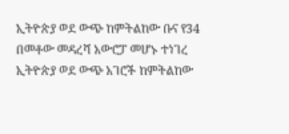ኢትዮጵያ ወደ ውጭ ከምትልከው ቡና የ34 በመቶው መዳረሻ አውሮፓ መሆኑ ተነገረ
ኢትዮጵያ ወደ ውጭ አገሮች ከምትልከው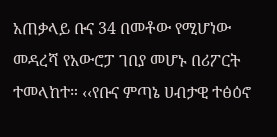አጠቃላይ ቡና 34 በመቶው የሚሆነው መዳረሻ የአውሮፓ ገበያ መሆኑ በሪፖርት ተመላከተ። ‹‹የቡና ምጣኔ ሀብታዊ ተፅዕኖ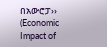በአውሮፓ›› (Economic Impact of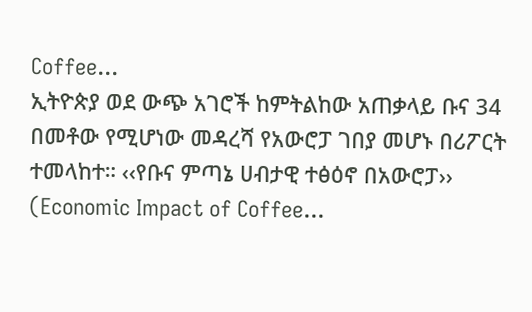Coffee...
ኢትዮጵያ ወደ ውጭ አገሮች ከምትልከው አጠቃላይ ቡና 34 በመቶው የሚሆነው መዳረሻ የአውሮፓ ገበያ መሆኑ በሪፖርት ተመላከተ። ‹‹የቡና ምጣኔ ሀብታዊ ተፅዕኖ በአውሮፓ›› (Economic Impact of Coffee...